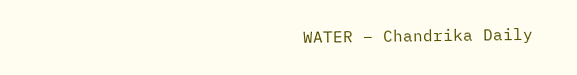WATER – Chandrika Daily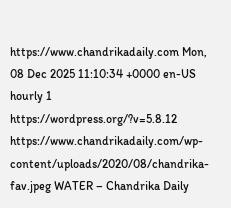https://www.chandrikadaily.com Mon, 08 Dec 2025 11:10:34 +0000 en-US hourly 1 https://wordpress.org/?v=5.8.12 https://www.chandrikadaily.com/wp-content/uploads/2020/08/chandrika-fav.jpeg WATER – Chandrika Daily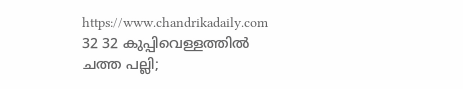https://www.chandrikadaily.com 32 32 കുപ്പിവെള്ളത്തില്‍ ചത്ത പല്ലി;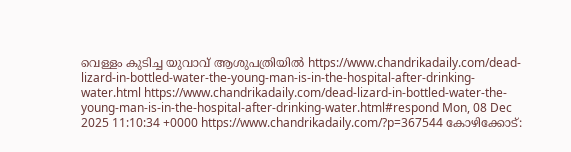വെള്ളം കുടിച്ച യുവാവ് ആശുപത്രിയില്‍ https://www.chandrikadaily.com/dead-lizard-in-bottled-water-the-young-man-is-in-the-hospital-after-drinking-water.html https://www.chandrikadaily.com/dead-lizard-in-bottled-water-the-young-man-is-in-the-hospital-after-drinking-water.html#respond Mon, 08 Dec 2025 11:10:34 +0000 https://www.chandrikadaily.com/?p=367544 കോഴിക്കോട്: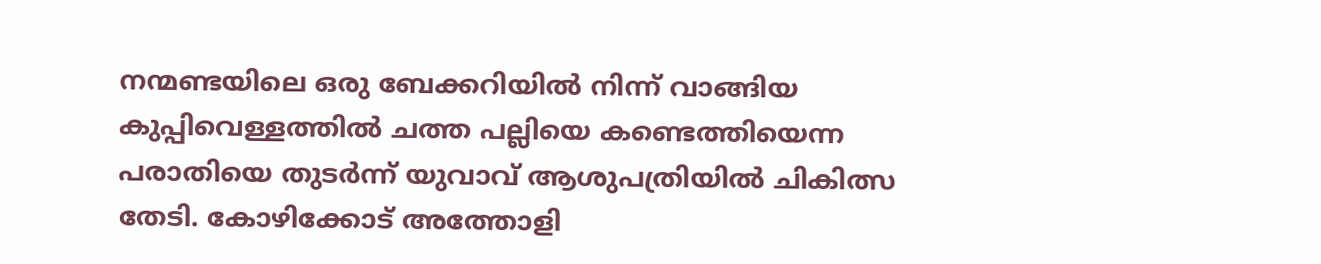നന്മണ്ടയിലെ ഒരു ബേക്കറിയില്‍ നിന്ന് വാങ്ങിയ കുപ്പിവെള്ളത്തില്‍ ചത്ത പല്ലിയെ കണ്ടെത്തിയെന്ന പരാതിയെ തുടര്‍ന്ന് യുവാവ് ആശുപത്രിയില്‍ ചികിത്സ തേടി. കോഴിക്കോട് അത്തോളി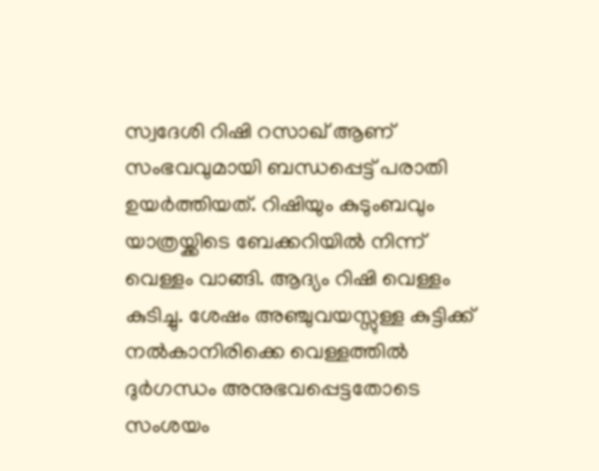സ്വദേശി റിഷി റസാഖ് ആണ് സംഭവവുമായി ബന്ധപ്പെട്ട് പരാതി ഉയര്‍ത്തിയത്. റിഷിയും കുടുംബവും യാത്രയ്ക്കിടെ ബേക്കറിയില്‍ നിന്ന് വെള്ളം വാങ്ങി. ആദ്യം റിഷി വെള്ളം കുടിച്ചു. ശേഷം അഞ്ചുവയസ്സുള്ള കുട്ടിക്ക് നല്‍കാനിരിക്കെ വെള്ളത്തില്‍ ദുര്‍ഗന്ധം അനുഭവപ്പെട്ടതോടെ സംശയം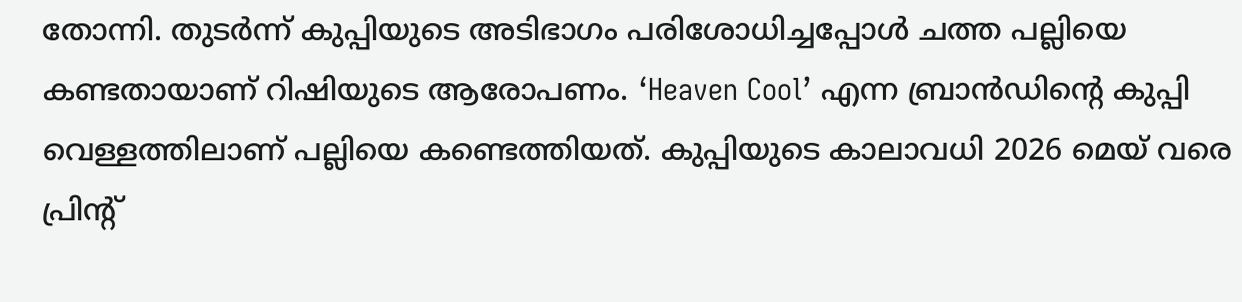തോന്നി. തുടര്‍ന്ന് കുപ്പിയുടെ അടിഭാഗം പരിശോധിച്ചപ്പോള്‍ ചത്ത പല്ലിയെ കണ്ടതായാണ് റിഷിയുടെ ആരോപണം. ‘Heaven Cool’ എന്ന ബ്രാന്‍ഡിന്റെ കുപ്പി വെള്ളത്തിലാണ് പല്ലിയെ കണ്ടെത്തിയത്. കുപ്പിയുടെ കാലാവധി 2026 മെയ് വരെ പ്രിന്റ്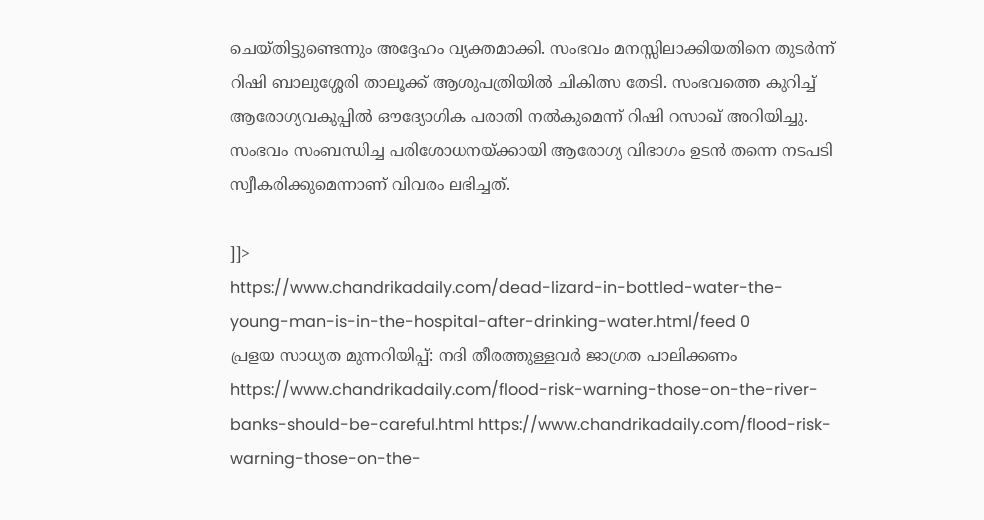ചെയ്തിട്ടുണ്ടെന്നും അദ്ദേഹം വ്യക്തമാക്കി. സംഭവം മനസ്സിലാക്കിയതിനെ തുടര്‍ന്ന് റിഷി ബാലുശ്ശേരി താലൂക്ക് ആശുപത്രിയില്‍ ചികിത്സ തേടി. സംഭവത്തെ കുറിച്ച് ആരോഗ്യവകുപ്പില്‍ ഔദ്യോഗിക പരാതി നല്‍കുമെന്ന് റിഷി റസാഖ് അറിയിച്ചു. സംഭവം സംബന്ധിച്ച പരിശോധനയ്ക്കായി ആരോഗ്യ വിഭാഗം ഉടന്‍ തന്നെ നടപടി സ്വീകരിക്കുമെന്നാണ് വിവരം ലഭിച്ചത്.

]]>
https://www.chandrikadaily.com/dead-lizard-in-bottled-water-the-young-man-is-in-the-hospital-after-drinking-water.html/feed 0
പ്രളയ സാധ്യത മുന്നറിയിപ്പ്: നദി തീരത്തുള്ളവര്‍ ജാഗ്രത പാലിക്കണം https://www.chandrikadaily.com/flood-risk-warning-those-on-the-river-banks-should-be-careful.html https://www.chandrikadaily.com/flood-risk-warning-those-on-the-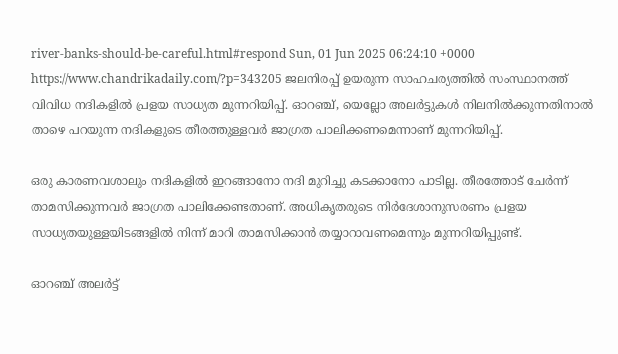river-banks-should-be-careful.html#respond Sun, 01 Jun 2025 06:24:10 +0000 https://www.chandrikadaily.com/?p=343205 ജലനിരപ്പ് ഉയരുന്ന സാഹചര്യത്തില്‍ സംസ്ഥാനത്ത് വിവിധ നദികളില്‍ പ്രളയ സാധ്യത മുന്നറിയിപ്പ്. ഓറഞ്ച്, യെല്ലോ അലര്‍ട്ടുകള്‍ നിലനില്‍ക്കുന്നതിനാല്‍ താഴെ പറയുന്ന നദികളുടെ തീരത്തുള്ളവര്‍ ജാഗ്രത പാലിക്കണമെന്നാണ് മുന്നറിയിപ്പ്.

ഒരു കാരണവശാലും നദികളില്‍ ഇറങ്ങാനോ നദി മുറിച്ചു കടക്കാനോ പാടില്ല. തീരത്തോട് ചേര്‍ന്ന് താമസിക്കുന്നവര്‍ ജാഗ്രത പാലിക്കേണ്ടതാണ്. അധികൃതരുടെ നിര്‍ദേശാനുസരണം പ്രളയ സാധ്യതയുള്ളയിടങ്ങളില്‍ നിന്ന് മാറി താമസിക്കാന്‍ തയ്യാറാവണമെന്നും മുന്നറിയിപ്പുണ്ട്.

ഓറഞ്ച് അലര്‍ട്ട്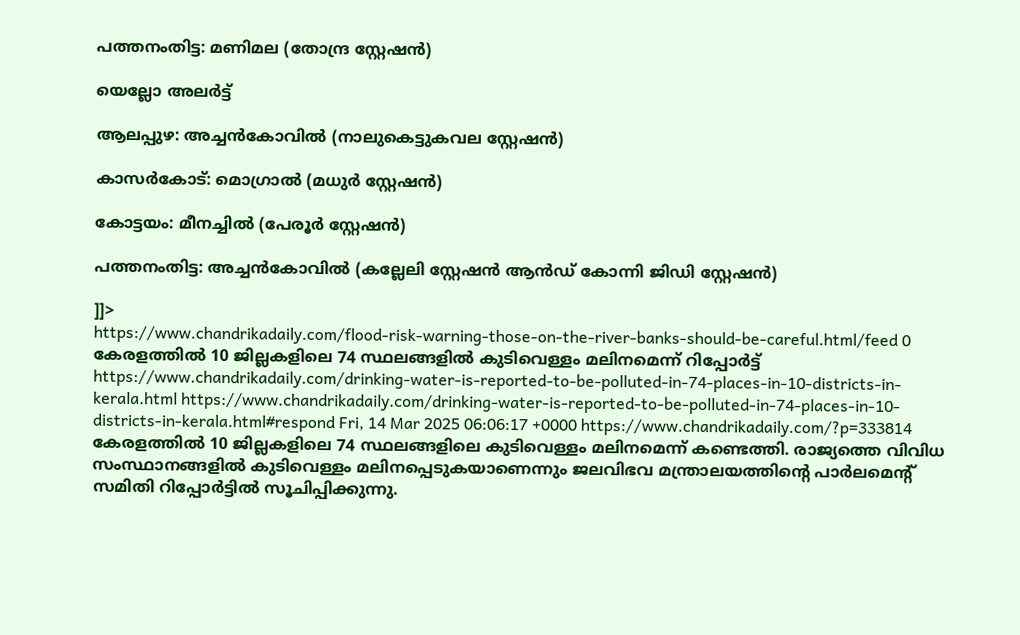പത്തനംതിട്ട: മണിമല (തോന്ദ്ര സ്റ്റേഷന്‍)

യെല്ലോ അലര്‍ട്ട്

ആലപ്പുഴ: അച്ചന്‍കോവില്‍ (നാലുകെട്ടുകവല സ്റ്റേഷന്‍)

കാസര്‍കോട്: മൊഗ്രാല്‍ (മധുര്‍ സ്റ്റേഷന്‍)

കോട്ടയം: മീനച്ചില്‍ (പേരൂര്‍ സ്റ്റേഷന്‍)

പത്തനംതിട്ട: അച്ചന്‍കോവില്‍ (കല്ലേലി സ്റ്റേഷന്‍ ആന്‍ഡ് കോന്നി ജിഡി സ്റ്റേഷന്‍)

]]>
https://www.chandrikadaily.com/flood-risk-warning-those-on-the-river-banks-should-be-careful.html/feed 0
കേരളത്തില്‍ 10 ജില്ലകളിലെ 74 സ്ഥലങ്ങളില്‍ കുടിവെള്ളം മലിനമെന്ന് റിപ്പോര്‍ട്ട് https://www.chandrikadaily.com/drinking-water-is-reported-to-be-polluted-in-74-places-in-10-districts-in-kerala.html https://www.chandrikadaily.com/drinking-water-is-reported-to-be-polluted-in-74-places-in-10-districts-in-kerala.html#respond Fri, 14 Mar 2025 06:06:17 +0000 https://www.chandrikadaily.com/?p=333814 കേരളത്തില്‍ 10 ജില്ലകളിലെ 74 സ്ഥലങ്ങളിലെ കുടിവെള്ളം മലിനമെന്ന് കണ്ടെത്തി. രാജ്യത്തെ വിവിധ സംസ്ഥാനങ്ങളില്‍ കുടിവെള്ളം മലിനപ്പെടുകയാണെന്നും ജലവിഭവ മന്ത്രാലയത്തിന്റെ പാര്‍ലമെന്റ് സമിതി റിപ്പോര്‍ട്ടില്‍ സൂചിപ്പിക്കുന്നു.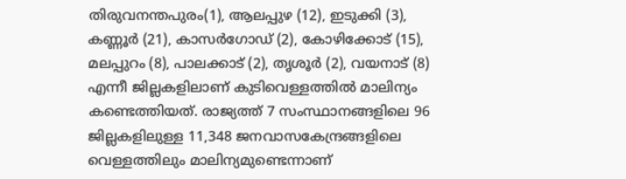തിരുവനന്തപുരം(1), ആലപ്പുഴ (12), ഇടുക്കി (3), കണ്ണൂര്‍ (21), കാസര്‍ഗോഡ് (2), കോഴിക്കോട് (15), മലപ്പുറം (8), പാലക്കാട് (2), തൃശൂര്‍ (2), വയനാട് (8) എന്നീ ജില്ലകളിലാണ് കുടിവെള്ളത്തില്‍ മാലിന്യം കണ്ടെത്തിയത്. രാജ്യത്ത് 7 സംസ്ഥാനങ്ങളിലെ 96 ജില്ലകളിലുള്ള 11,348 ജനവാസകേന്ദ്രങ്ങളിലെ വെള്ളത്തിലും മാലിന്യമുണ്ടെന്നാണ്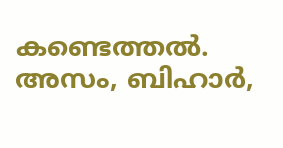കണ്ടെത്തല്‍. അസം, ബിഹാര്‍,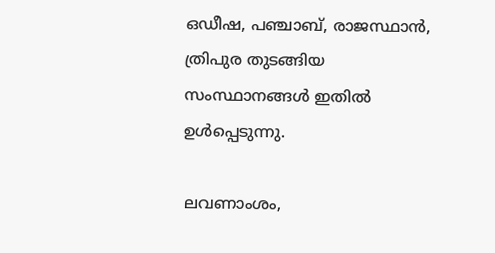ഒഡീഷ, പഞ്ചാബ്, രാജസ്ഥാന്‍, ത്രിപുര തുടങ്ങിയ സംസ്ഥാനങ്ങള്‍ ഇതില്‍ ഉള്‍പ്പെടുന്നു.

ലവണാംശം,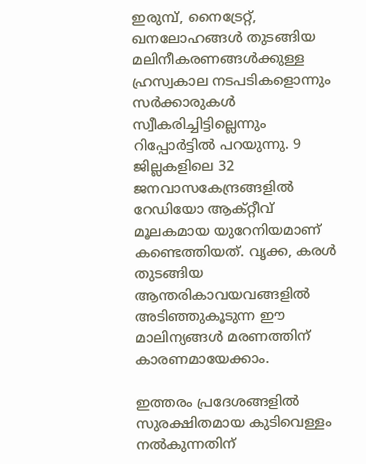ഇരുമ്പ്, നൈട്രേറ്റ്, ഖനലോഹങ്ങള്‍ തുടങ്ങിയ മലിനീകരണങ്ങള്‍ക്കുള്ള ഹ്രസ്വകാല നടപടികളൊന്നും സര്‍ക്കാരുകള്‍ സ്വീകരിച്ചിട്ടില്ലെന്നും റിപ്പോര്‍ട്ടില്‍ പറയുന്നു. 9 ജില്ലകളിലെ 32 ജനവാസകേന്ദ്രങ്ങളില്‍ റേഡിയോ ആക്റ്റീവ് മൂലകമായ യുറേനിയമാണ് കണ്ടെത്തിയത്. വൃക്ക, കരള്‍ തുടങ്ങിയ ആന്തരികാവയവങ്ങളില്‍ അടിഞ്ഞുകൂടുന്ന ഈ മാലിന്യങ്ങള്‍ മരണത്തിന് കാരണമായേക്കാം.

ഇത്തരം പ്രദേശങ്ങളില്‍ സുരക്ഷിതമായ കുടിവെള്ളം നല്‍കുന്നതിന്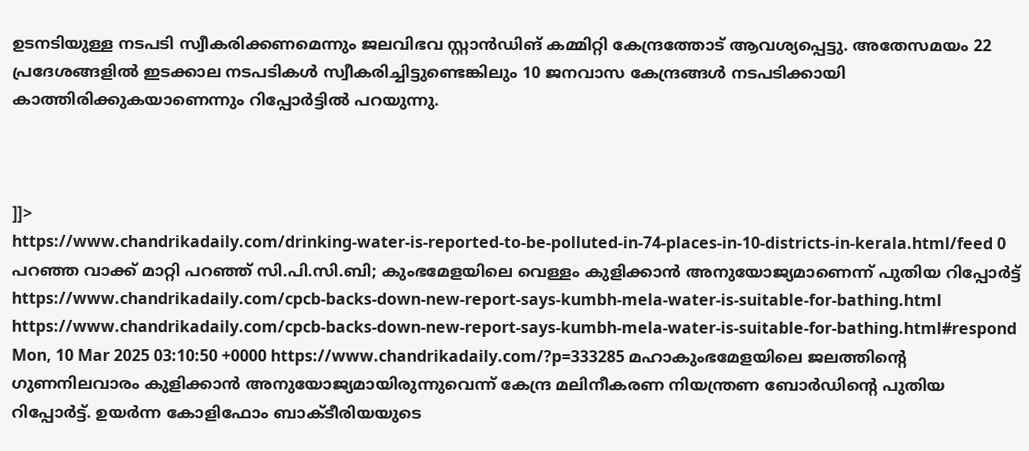ഉടനടിയുള്ള നടപടി സ്വീകരിക്കണമെന്നും ജലവിഭവ സ്റ്റാന്‍ഡിങ് കമ്മിറ്റി കേന്ദ്രത്തോട് ആവശ്യപ്പെട്ടു. അതേസമയം 22 പ്രദേശങ്ങളില്‍ ഇടക്കാല നടപടികള്‍ സ്വീകരിച്ചിട്ടുണ്ടെങ്കിലും 10 ജനവാസ കേന്ദ്രങ്ങള്‍ നടപടിക്കായി കാത്തിരിക്കുകയാണെന്നും റിപ്പോര്‍ട്ടില്‍ പറയുന്നു.



]]>
https://www.chandrikadaily.com/drinking-water-is-reported-to-be-polluted-in-74-places-in-10-districts-in-kerala.html/feed 0
പറഞ്ഞ വാക്ക് മാറ്റി പറഞ്ഞ് സി.പി.സി.ബി; കുംഭമേളയിലെ വെള്ളം കുളിക്കാന്‍ അനുയോജ്യമാണെന്ന് പുതിയ റിപ്പോര്‍ട്ട്‌ https://www.chandrikadaily.com/cpcb-backs-down-new-report-says-kumbh-mela-water-is-suitable-for-bathing.html https://www.chandrikadaily.com/cpcb-backs-down-new-report-says-kumbh-mela-water-is-suitable-for-bathing.html#respond Mon, 10 Mar 2025 03:10:50 +0000 https://www.chandrikadaily.com/?p=333285 മഹാകുംഭമേളയിലെ ജലത്തിന്റെ ഗുണനിലവാരം കുളിക്കാന്‍ അനുയോജ്യമായിരുന്നുവെന്ന് കേന്ദ്ര മലിനീകരണ നിയന്ത്രണ ബോര്‍ഡിന്റെ പുതിയ റിപ്പോര്‍ട്ട്. ഉയര്‍ന്ന കോളിഫോം ബാക്ടീരിയയുടെ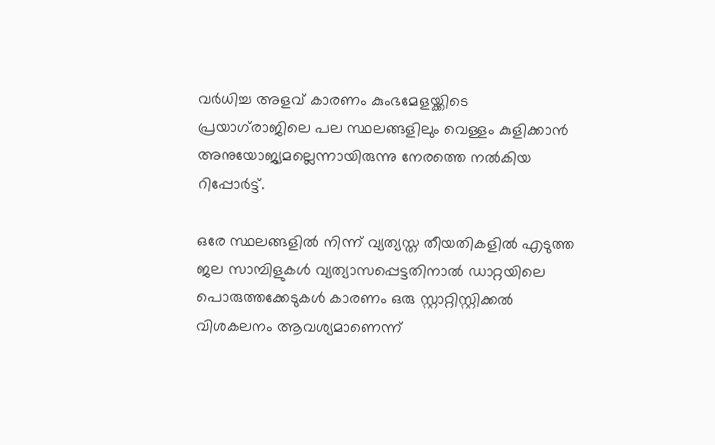വര്‍ധിച്ച അളവ് കാരണം കുംഭമേളയ്ക്കിടെ പ്രയാഗ്‌രാജിലെ പല സ്ഥലങ്ങളിലും വെള്ളം കുളിക്കാന്‍ അനുയോജ്യമല്ലെന്നായിരുന്നു നേരത്തെ നല്‍കിയ റിപ്പോര്‍ട്ട്.

ഒരേ സ്ഥലങ്ങളില്‍ നിന്ന് വ്യത്യസ്ത തീയതികളില്‍ എടുത്ത ജല സാമ്പിളുകള്‍ വ്യത്യാസപ്പെട്ടതിനാല്‍ ഡാറ്റയിലെ പൊരുത്തക്കേടുകള്‍ കാരണം ഒരു സ്റ്റാറ്റിസ്റ്റിക്കല്‍ വിശകലനം ആവശ്യമാണെന്ന്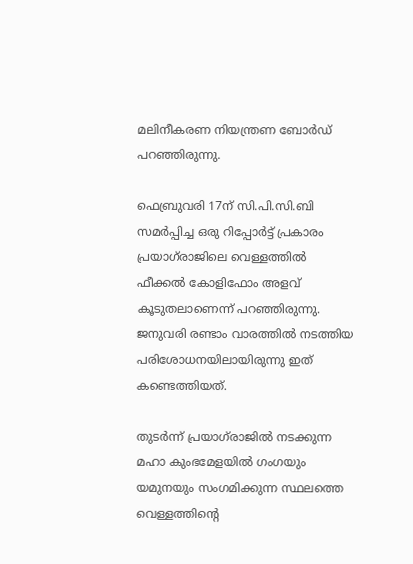മലിനീകരണ നിയന്ത്രണ ബോര്‍ഡ് പറഞ്ഞിരുന്നു.

ഫെബ്രുവരി 17ന് സി.പി.സി.ബി സമര്‍പ്പിച്ച ഒരു റിപ്പോര്‍ട്ട് പ്രകാരം പ്രയാഗ്‌രാജിലെ വെള്ളത്തില്‍ ഫീക്കല്‍ കോളിഫോം അളവ് കൂടുതലാണെന്ന് പറഞ്ഞിരുന്നു. ജനുവരി രണ്ടാം വാരത്തില്‍ നടത്തിയ പരിശോധനയിലായിരുന്നു ഇത് കണ്ടെത്തിയത്.

തുടര്‍ന്ന് പ്രയാഗ്‌രാജില്‍ നടക്കുന്ന മഹാ കുംഭമേളയില്‍ ഗംഗയും യമുനയും സംഗമിക്കുന്ന സ്ഥലത്തെ വെള്ളത്തിന്റെ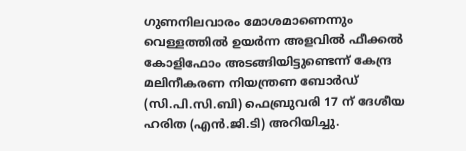ഗുണനിലവാരം മോശമാണെന്നും വെള്ളത്തില്‍ ഉയര്‍ന്ന അളവില്‍ ഫീക്കല്‍ കോളിഫോം അടങ്ങിയിട്ടുണ്ടെന്ന് കേന്ദ്ര മലിനീകരണ നിയന്ത്രണ ബോര്‍ഡ് (സി.പി.സി.ബി) ഫെബ്രുവരി 17 ന് ദേശീയ ഹരിത (എന്‍.ജി.ടി) അറിയിച്ചു.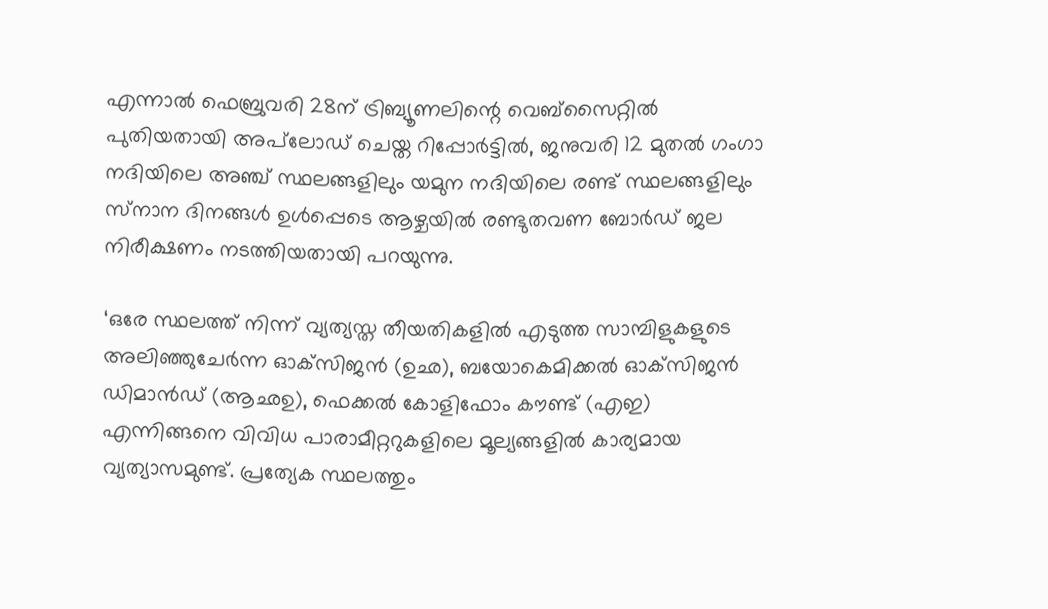എന്നാല്‍ ഫെബ്രുവരി 28ന് ട്രിബ്യൂണലിന്റെ വെബ്‌സൈറ്റില്‍ പുതിയതായി അപ്‌ലോഡ് ചെയ്ത റിപ്പോര്‍ട്ടില്‍, ജനുവരി 12 മുതല്‍ ഗംഗാ നദിയിലെ അഞ്ച് സ്ഥലങ്ങളിലും യമുന നദിയിലെ രണ്ട് സ്ഥലങ്ങളിലും സ്‌നാന ദിനങ്ങള്‍ ഉള്‍പ്പെടെ ആഴ്ചയില്‍ രണ്ടുതവണ ബോര്‍ഡ് ജല നിരീക്ഷണം നടത്തിയതായി പറയുന്നു.

‘ഒരേ സ്ഥലത്ത് നിന്ന് വ്യത്യസ്ത തീയതികളില്‍ എടുത്ത സാമ്പിളുകളുടെ അലിഞ്ഞുചേര്‍ന്ന ഓക്‌സിജന്‍ (ഉഛ), ബയോകെമിക്കല്‍ ഓക്‌സിജന്‍ ഡിമാന്‍ഡ് (ആഛഉ), ഫെക്കല്‍ കോളിഫോം കൗണ്ട് (എഇ) എന്നിങ്ങനെ വിവിധ പാരാമീറ്ററുകളിലെ മൂല്യങ്ങളില്‍ കാര്യമായ വ്യത്യാസമുണ്ട്. പ്രത്യേക സ്ഥലത്തും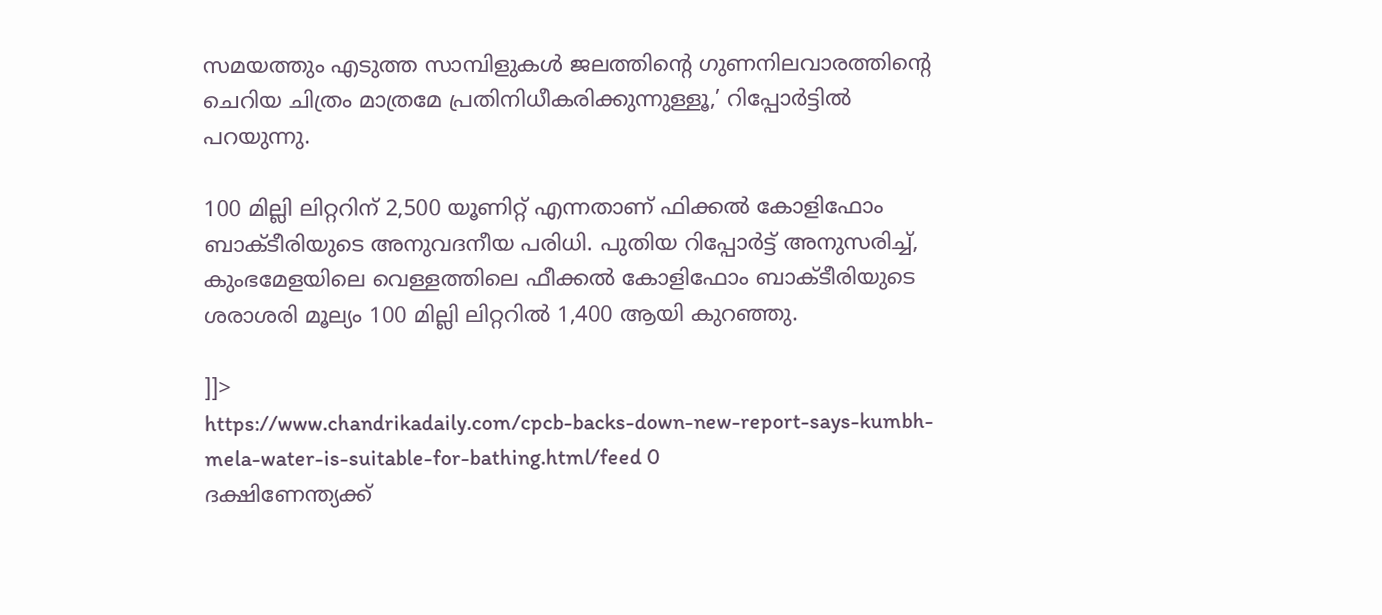സമയത്തും എടുത്ത സാമ്പിളുകള്‍ ജലത്തിന്റെ ഗുണനിലവാരത്തിന്റെ ചെറിയ ചിത്രം മാത്രമേ പ്രതിനിധീകരിക്കുന്നുള്ളൂ,’ റിപ്പോര്‍ട്ടില്‍ പറയുന്നു.

100 മില്ലി ലിറ്ററിന് 2,500 യൂണിറ്റ് എന്നതാണ് ഫിക്കല്‍ കോളിഫോം ബാക്ടീരിയുടെ അനുവദനീയ പരിധി. പുതിയ റിപ്പോര്‍ട്ട് അനുസരിച്ച്, കുംഭമേളയിലെ വെള്ളത്തിലെ ഫീക്കല്‍ കോളിഫോം ബാക്ടീരിയുടെ ശരാശരി മൂല്യം 100 മില്ലി ലിറ്ററില്‍ 1,400 ആയി കുറഞ്ഞു.

]]>
https://www.chandrikadaily.com/cpcb-backs-down-new-report-says-kumbh-mela-water-is-suitable-for-bathing.html/feed 0
ദക്ഷിണേന്ത്യക്ക്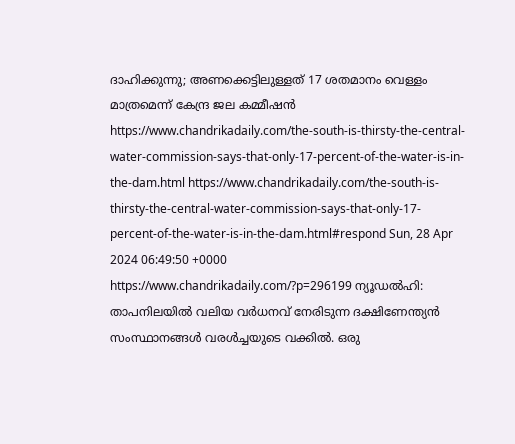ദാഹിക്കുന്നു; അണക്കെട്ടിലുള്ളത് 17 ശതമാനം വെള്ളം മാത്രമെന്ന് കേന്ദ്ര ജല കമ്മീഷൻ https://www.chandrikadaily.com/the-south-is-thirsty-the-central-water-commission-says-that-only-17-percent-of-the-water-is-in-the-dam.html https://www.chandrikadaily.com/the-south-is-thirsty-the-central-water-commission-says-that-only-17-percent-of-the-water-is-in-the-dam.html#respond Sun, 28 Apr 2024 06:49:50 +0000 https://www.chandrikadaily.com/?p=296199 ന്യൂഡൽഹി: താപനിലയില്‍ വലിയ വർധനവ് നേരിടുന്ന ദക്ഷിണേന്ത്യന്‍ സംസ്ഥാനങ്ങള്‍ വരള്‍ച്ചയുടെ വക്കില്‍. ഒരു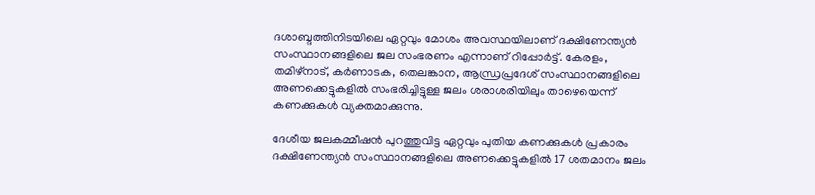ദശാബ്ദത്തിനിടയിലെ ഏറ്റവും മോശം അവസ്ഥയിലാണ് ദക്ഷിണേന്ത്യന്‍ സംസ്ഥാനങ്ങളിലെ ജല സംഭരണം എന്നാണ് റിപ്പോര്‍ട്ട്. കേരളം, തമിഴ്‌നാട്, കര്‍ണാടക, തെലങ്കാന, ആന്ധ്രപ്രദേശ് സംസ്ഥാനങ്ങളിലെ അണക്കെട്ടുകളില്‍ സംഭരിച്ചിട്ടുള്ള ജലം ശരാശരിയിലും താഴെയെന്ന് കണക്കുകള്‍ വ്യക്തമാക്കുന്നു.

ദേശീയ ജലകമ്മീഷന്‍ പുറത്തുവിട്ട ഏറ്റവും പുതിയ കണക്കുകള്‍ പ്രകാരം ദക്ഷിണേന്ത്യന്‍ സംസ്ഥാനങ്ങളിലെ അണക്കെട്ടുകളില്‍ 17 ശതമാനം ജലം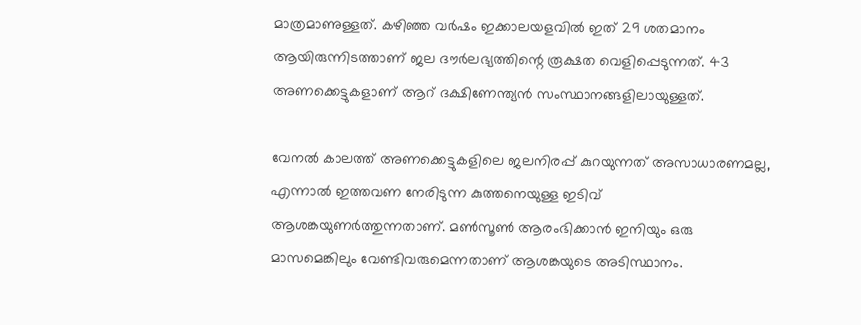മാത്രമാണുള്ളത്. കഴിഞ്ഞ വര്‍ഷം ഇക്കാലയളവില്‍ ഇത് 29 ശതമാനം ആയിരുന്നിടത്താണ് ജല ദൗര്‍ലഭ്യത്തിന്റെ രൂക്ഷത വെളിപ്പെടുന്നത്. 43 അണക്കെട്ടുകളാണ് ആറ് ദക്ഷിണേന്ത്യന്‍ സംസ്ഥാനങ്ങളിലായുള്ളത്.

വേനല്‍ കാലത്ത് അണക്കെട്ടുകളിലെ ജലനിരപ്പ് കുറയുന്നത് അസാധാരണമല്ല, എന്നാല്‍ ഇത്തവണ നേരിടുന്ന കുത്തനെയുള്ള ഇടിവ് ആശങ്കയുണര്‍ത്തുന്നതാണ്. മണ്‍സൂണ്‍ ആരംഭിക്കാന്‍ ഇനിയും ഒരു മാസമെങ്കിലും വേണ്ടിവരുമെന്നതാണ് ആശങ്കയുടെ അടിസ്ഥാനം.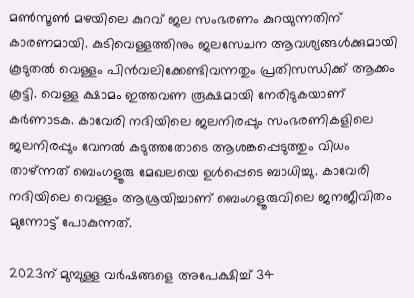മണ്‍സൂണ്‍ മഴയിലെ കുറവ് ജല സംഭരണം കുറയുന്നതിന് കാരണമായി. കുടിവെള്ളത്തിനും ജലസേചന ആവശ്യങ്ങള്‍ക്കുമായി കൂടുതല്‍ വെള്ളം പിന്‍വലിക്കേണ്ടിവന്നതും പ്രതിസന്ധിക്ക് ആക്കം കൂട്ടി. വെള്ള ക്ഷാമം ഇത്തവണ രൂക്ഷമായി നേരിടുകയാണ് കര്‍ണാടക. കാവേരി നദിയിലെ ജലനിരപ്പും സംഭരണികളിലെ ജലനിരപ്പും വേനല്‍ കടുത്തതോടെ ആശങ്കപ്പെടുത്തും വിധം താഴ്ന്നത് ബെംഗളൂരു മേഖലയെ ഉള്‍പ്പെടെ ബാധിച്ചു. കാവേരി നദിയിലെ വെള്ളം ആശ്രയിച്ചാണ് ബെംഗളൂരുവിലെ ജനജീവിതം മുന്നോട്ട് പോകുന്നത്.

2023ന് മുമ്പുള്ള വര്‍ഷങ്ങളെ അപേക്ഷിച്ച് 34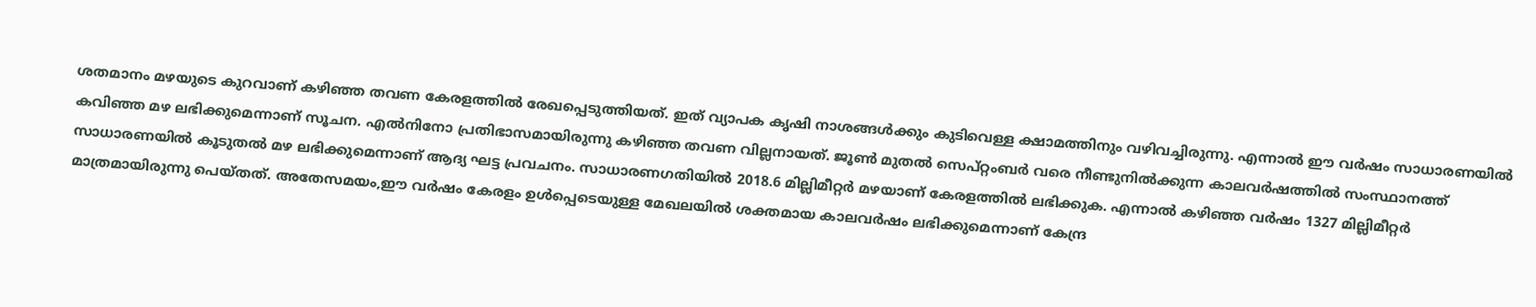ശതമാനം മഴയുടെ കുറവാണ് കഴിഞ്ഞ തവണ കേരളത്തില്‍ രേഖപ്പെടുത്തിയത്. ഇത് വ്യാപക കൃഷി നാശങ്ങള്‍ക്കും കുടിവെള്ള ക്ഷാമത്തിനും വഴിവച്ചിരുന്നു. എന്നാല്‍ ഈ വര്‍ഷം സാധാരണയില്‍ കവിഞ്ഞ മഴ ലഭിക്കുമെന്നാണ് സൂചന. എല്‍നിനോ പ്രതിഭാസമായിരുന്നു കഴിഞ്ഞ തവണ വില്ലനായത്. ജൂണ്‍ മുതല്‍ സെപ്റ്റംബര്‍ വരെ നീണ്ടുനില്‍ക്കുന്ന കാലവര്‍ഷത്തില്‍ സംസ്ഥാനത്ത് സാധാരണയില്‍ കൂടുതല്‍ മഴ ലഭിക്കുമെന്നാണ് ആദ്യ ഘട്ട പ്രവചനം. സാധാരണഗതിയില്‍ 2018.6 മില്ലിമീറ്റര്‍ മഴയാണ് കേരളത്തില്‍ ലഭിക്കുക. എന്നാല്‍ കഴിഞ്ഞ വര്‍ഷം 1327 മില്ലിമീറ്റര്‍ മാത്രമായിരുന്നു പെയ്തത്. അതേസമയം,ഈ വര്‍ഷം കേരളം ഉള്‍പ്പെടെയുള്ള മേഖലയില്‍ ശക്തമായ കാലവര്‍ഷം ലഭിക്കുമെന്നാണ് കേന്ദ്ര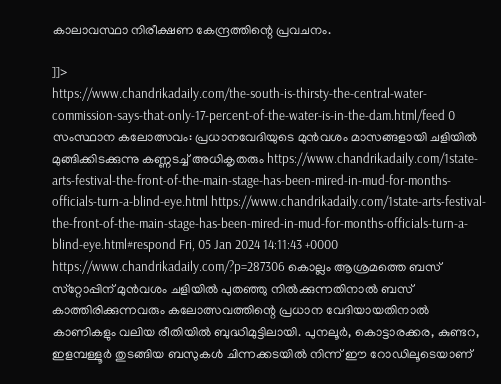കാലാവസ്ഥാ നിരീക്ഷണ കേന്ദ്രത്തിന്റെ പ്രവചനം.

]]>
https://www.chandrikadaily.com/the-south-is-thirsty-the-central-water-commission-says-that-only-17-percent-of-the-water-is-in-the-dam.html/feed 0
സംസ്ഥാന കലോത്സവം: പ്രധാനവേദിയുടെ മുന്‍വശം മാസങ്ങളായി ചളിയില്‍ മുങ്ങിക്കിടക്കുന്നു കണ്ണടച്ച് അധികൃതരും https://www.chandrikadaily.com/1state-arts-festival-the-front-of-the-main-stage-has-been-mired-in-mud-for-months-officials-turn-a-blind-eye.html https://www.chandrikadaily.com/1state-arts-festival-the-front-of-the-main-stage-has-been-mired-in-mud-for-months-officials-turn-a-blind-eye.html#respond Fri, 05 Jan 2024 14:11:43 +0000 https://www.chandrikadaily.com/?p=287306 കൊല്ലം ആശ്രമത്തെ ബസ് സ്‌റ്റോപ്പിന് മുന്‍വശം ചളിയില്‍ പുതഞ്ഞു നില്‍ക്കുന്നതിനാല്‍ ബസ് കാത്തിരിക്കുന്നവരും കലോത്സവത്തിന്റെ പ്രധാന വേദിയായതിനാല്‍ കാണികളും വലിയ രീതിയില്‍ ബുദ്ധിമുട്ടിലായി. പുനലൂര്‍, കൊട്ടാരക്കര, കുണ്ടറ, ഇളമ്പള്ളൂര്‍ തുടങ്ങിയ ബസുകള്‍ ചിന്നക്കടയില്‍ നിന്ന് ഈ റോഡിലൂടെയാണ്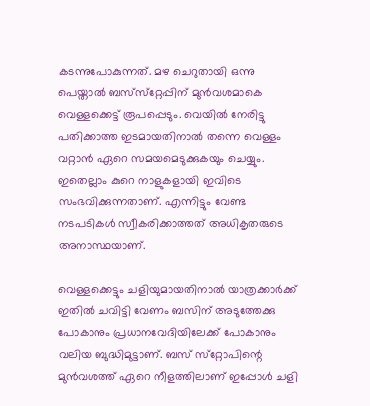കടന്നുപോകുന്നത്. മഴ ചെറുതായി ഒന്നു പെയ്താല്‍ ബസ്‌സ്‌റ്റേപ്പിന് മുന്‍വശമാകെ വെള്ളക്കെട്ട് രൂപപ്പെടും. വെയില്‍ നേരിട്ടു പതിക്കാത്ത ഇടമായതിനാല്‍ തന്നെ വെള്ളം വറ്റാന്‍ ഏറെ സമയമെടുക്കുകയും ചെയ്യും. ഇതെല്ലാം കുറെ നാളുകളായി ഇവിടെ സംഭവിക്കുന്നതാണ്. എന്നിട്ടും വേണ്ട നടപടികള്‍ സ്വീകരിക്കാത്തത് അധികൃതരുടെ അനാസ്ഥയാണ്.

വെള്ളക്കെട്ടും ചളിയുമായതിനാല്‍ യാത്രക്കാര്‍ക്ക് ഇതില്‍ ചവിട്ടി വേണം ബസിന് അടുത്തേക്കു പോകാനും പ്രധാനവേദിയിലേക്ക് പോകാനും വലിയ ബുദ്ധിമുട്ടാണ്. ബസ് സ്‌റ്റോപിന്റെ മുന്‍വശത്ത് ഏറെ നീളത്തിലാണ് ഇപ്പോള്‍ ചളി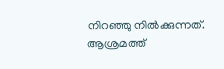നിറഞ്ഞു നില്‍ക്കുന്നത്. ആശ്രമത്ത്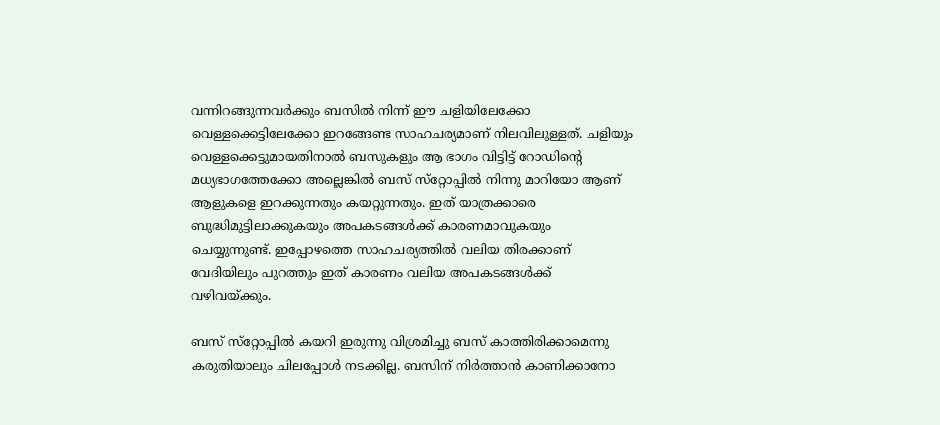വന്നിറങ്ങുന്നവര്‍ക്കും ബസില്‍ നിന്ന് ഈ ചളിയിലേക്കോ വെള്ളക്കെട്ടിലേക്കോ ഇറങ്ങേണ്ട സാഹചര്യമാണ് നിലവിലുള്ളത്. ചളിയും വെള്ളക്കെട്ടുമായതിനാല്‍ ബസുകളും ആ ഭാഗം വിട്ടിട്ട് റോഡിന്റെ മധ്യഭാഗത്തേക്കോ അല്ലെങ്കില്‍ ബസ് സ്‌റ്റോപ്പില്‍ നിന്നു മാറിയോ ആണ് ആളുകളെ ഇറക്കുന്നതും കയറ്റുന്നതും. ഇത് യാത്രക്കാരെ ബുദ്ധിമുട്ടിലാക്കുകയും അപകടങ്ങള്‍ക്ക് കാരണമാവുകയും ചെയ്യുന്നുണ്ട്. ഇപ്പോഴത്തെ സാഹചര്യത്തില്‍ വലിയ തിരക്കാണ് വേദിയിലും പുറത്തും ഇത് കാരണം വലിയ അപകടങ്ങള്‍ക്ക് വഴിവയ്ക്കും.

ബസ് സ്‌റ്റോപ്പില്‍ കയറി ഇരുന്നു വിശ്രമിച്ചു ബസ് കാത്തിരിക്കാമെന്നു കരുതിയാലും ചിലപ്പോള്‍ നടക്കില്ല. ബസിന് നിര്‍ത്താന്‍ കാണിക്കാനോ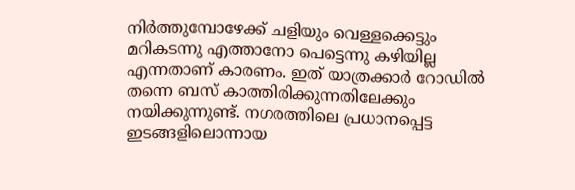നിര്‍ത്തുമ്പോഴേക്ക് ചളിയും വെള്ളക്കെട്ടും മറികടന്നു എത്താനോ പെട്ടെന്നു കഴിയില്ല എന്നതാണ് കാരണം. ഇത് യാത്രക്കാര്‍ റോഡില്‍ തന്നെ ബസ് കാത്തിരിക്കുന്നതിലേക്കും നയിക്കുന്നുണ്ട്. നഗരത്തിലെ പ്രധാനപ്പെട്ട ഇടങ്ങളിലൊന്നായ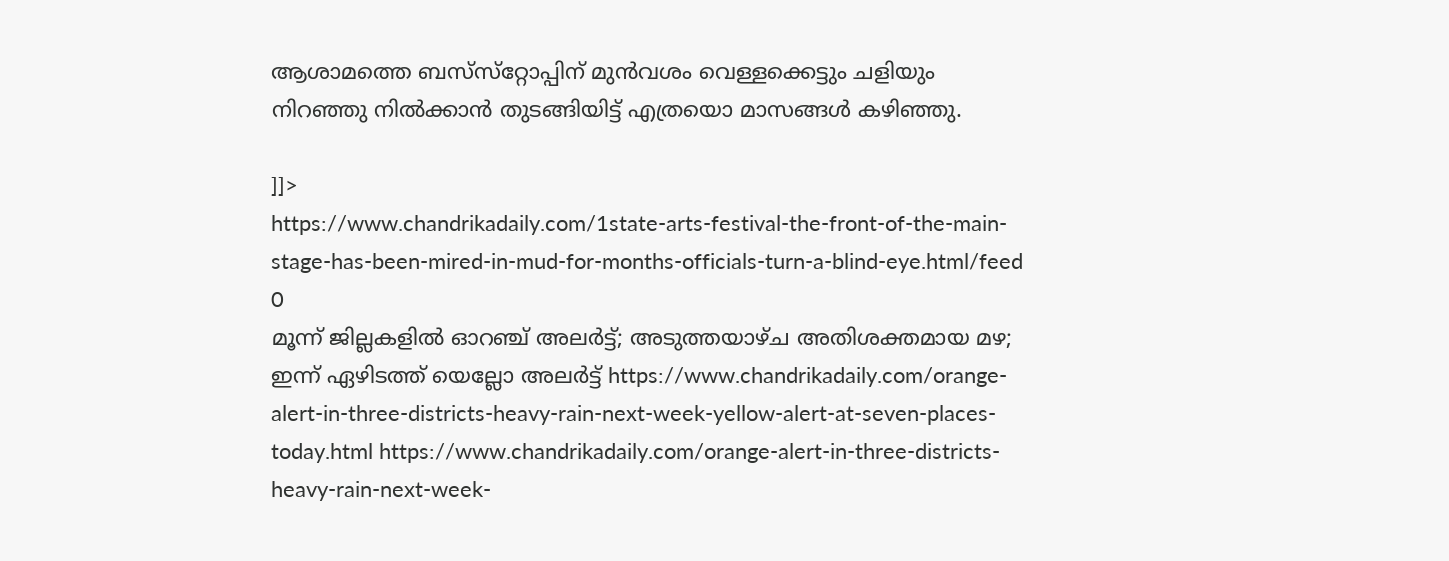ആശാമത്തെ ബസ്‌സ്‌റ്റോപ്പിന് മുന്‍വശം വെള്ളക്കെട്ടും ചളിയും നിറഞ്ഞു നില്‍ക്കാന്‍ തുടങ്ങിയിട്ട് എത്രയൊ മാസങ്ങള്‍ കഴിഞ്ഞു.

]]>
https://www.chandrikadaily.com/1state-arts-festival-the-front-of-the-main-stage-has-been-mired-in-mud-for-months-officials-turn-a-blind-eye.html/feed 0
മൂന്ന് ജില്ലകളില്‍ ഓറഞ്ച് അലര്‍ട്ട്; അടുത്തയാഴ്ച അതിശക്തമായ മഴ; ഇന്ന് ഏഴിടത്ത് യെല്ലോ അലര്‍ട്ട് https://www.chandrikadaily.com/orange-alert-in-three-districts-heavy-rain-next-week-yellow-alert-at-seven-places-today.html https://www.chandrikadaily.com/orange-alert-in-three-districts-heavy-rain-next-week-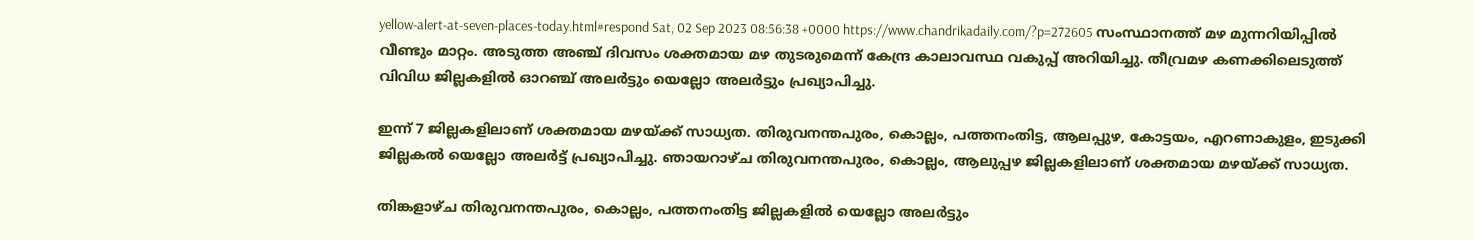yellow-alert-at-seven-places-today.html#respond Sat, 02 Sep 2023 08:56:38 +0000 https://www.chandrikadaily.com/?p=272605 സംസ്ഥാനത്ത് മഴ മുന്നറിയിപ്പില്‍ വീണ്ടും മാറ്റം. അടുത്ത അഞ്ച് ദിവസം ശക്തമായ മഴ തുടരുമെന്ന് കേന്ദ്ര കാലാവസ്ഥ വകുപ്പ് അറിയിച്ചു. തീവ്രമഴ കണക്കിലെടുത്ത് വിവിധ ജില്ലകളില്‍ ഓറഞ്ച് അലര്‍ട്ടും യെല്ലോ അലര്‍ട്ടും പ്രഖ്യാപിച്ചു.

ഇന്ന്‌ 7 ജില്ലകളിലാണ് ശക്തമായ മഴയ്ക്ക് സാധ്യത. തിരുവനന്തപുരം, കൊല്ലം, പത്തനംതിട്ട, ആലപ്പുഴ, കോട്ടയം, എറണാകുളം, ഇടുക്കി ജില്ലകല്‍ യെല്ലോ അലര്‍ട്ട് പ്രഖ്യാപിച്ചു. ഞായറാഴ്ച തിരുവനന്തപുരം, കൊല്ലം, ആലുപ്പഴ ജില്ലകളിലാണ് ശക്തമായ മഴയ്ക്ക് സാധ്യത.

തിങ്കളാഴ്ച തിരുവനന്തപുരം, കൊല്ലം, പത്തനംതിട്ട ജില്ലകളില്‍ യെല്ലോ അലര്‍ട്ടും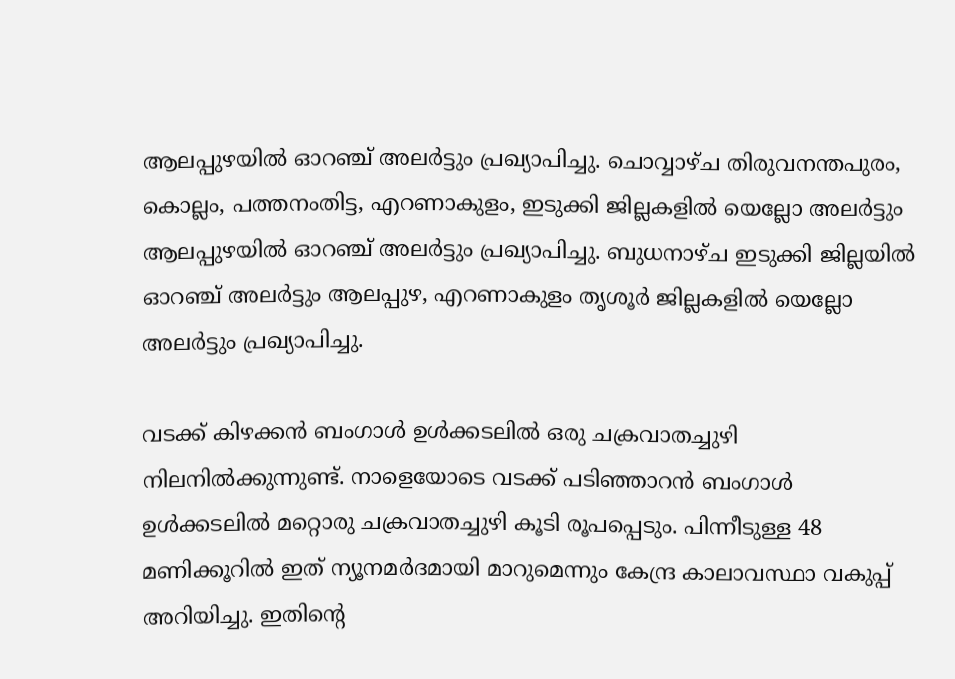ആലപ്പുഴയില്‍ ഓറഞ്ച് അലര്‍ട്ടും പ്രഖ്യാപിച്ചു. ചൊവ്വാഴ്ച തിരുവനന്തപുരം, കൊല്ലം, പത്തനംതിട്ട, എറണാകുളം, ഇടുക്കി ജില്ലകളില്‍ യെല്ലോ അലര്‍ട്ടും ആലപ്പുഴയില്‍ ഓറഞ്ച് അലര്‍ട്ടും പ്രഖ്യാപിച്ചു. ബുധനാഴ്ച ഇടുക്കി ജില്ലയില്‍ ഓറഞ്ച് അലര്‍ട്ടും ആലപ്പുഴ, എറണാകുളം തൃശൂര്‍ ജില്ലകളില്‍ യെല്ലോ അലര്‍ട്ടും പ്രഖ്യാപിച്ചു.

വടക്ക് കിഴക്കന്‍ ബംഗാള്‍ ഉള്‍ക്കടലില്‍ ഒരു ചക്രവാതച്ചുഴി നിലനില്‍ക്കുന്നുണ്ട്. നാളെയോടെ വടക്ക് പടിഞ്ഞാറന്‍ ബംഗാള്‍ ഉള്‍ക്കടലില്‍ മറ്റൊരു ചക്രവാതച്ചുഴി കൂടി രൂപപ്പെടും. പിന്നീടുള്ള 48 മണിക്കൂറില്‍ ഇത് ന്യൂനമര്‍ദമായി മാറുമെന്നും കേന്ദ്ര കാലാവസ്ഥാ വകുപ്പ് അറിയിച്ചു. ഇതിന്റെ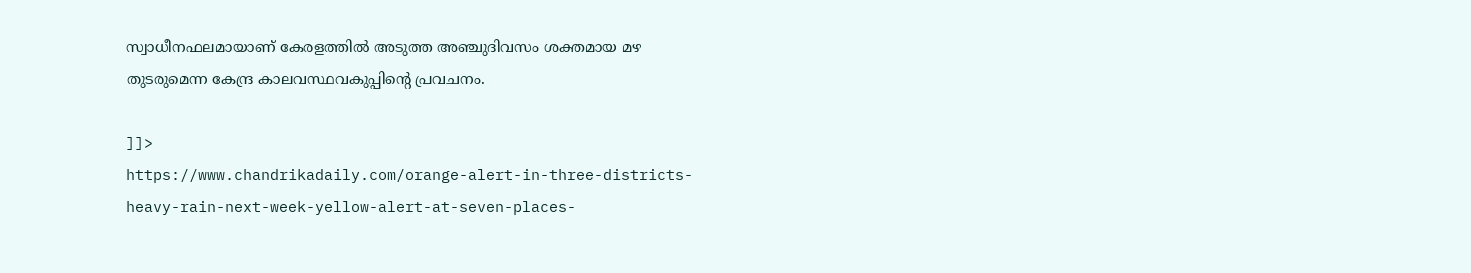സ്വാധീനഫലമായാണ് കേരളത്തില്‍ അടുത്ത അഞ്ചുദിവസം ശക്തമായ മഴ തുടരുമെന്ന കേന്ദ്ര കാലവസ്ഥവകുപ്പിന്റെ പ്രവചനം.

]]>
https://www.chandrikadaily.com/orange-alert-in-three-districts-heavy-rain-next-week-yellow-alert-at-seven-places-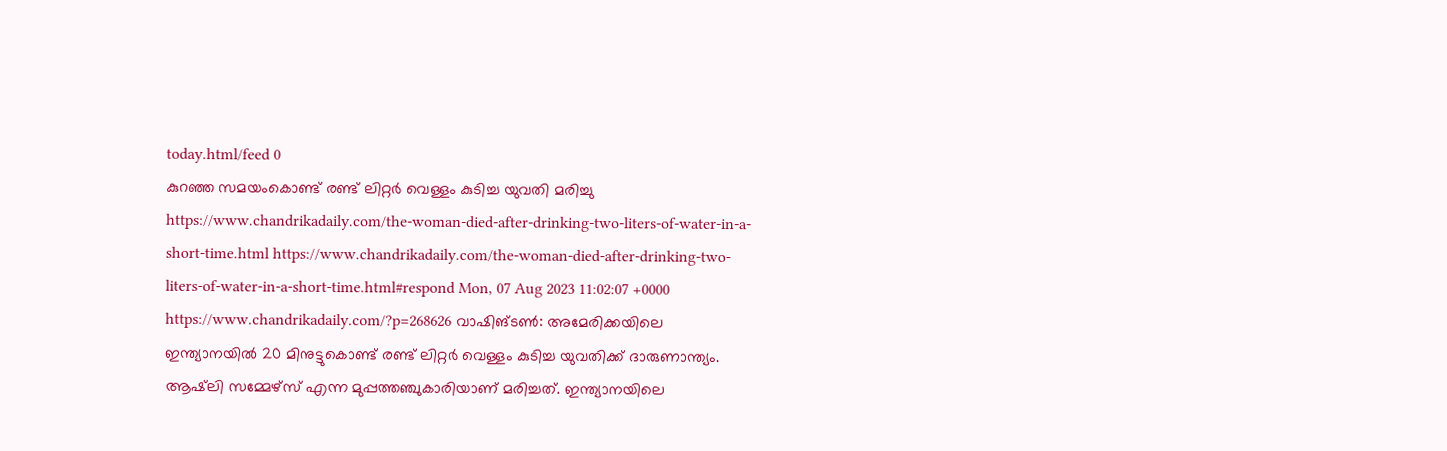today.html/feed 0
കുറഞ്ഞ സമയംകൊണ്ട് രണ്ട് ലിറ്റര്‍ വെള്ളം കുടിച്ച യുവതി മരിച്ചു https://www.chandrikadaily.com/the-woman-died-after-drinking-two-liters-of-water-in-a-short-time.html https://www.chandrikadaily.com/the-woman-died-after-drinking-two-liters-of-water-in-a-short-time.html#respond Mon, 07 Aug 2023 11:02:07 +0000 https://www.chandrikadaily.com/?p=268626 വാഷിങ്ടണ്‍: അമേരിക്കയിലെ ഇന്ത്യാനയില്‍ 20 മിനുട്ടുകൊണ്ട് രണ്ട് ലിറ്റര്‍ വെള്ളം കുടിച്ച യുവതിക്ക് ദാരുണാന്ത്യം. ആഷ്‌ലി സമ്മേഴ്‌സ് എന്ന മുപ്പത്തഞ്ചുകാരിയാണ് മരിച്ചത്. ഇന്ത്യാനയിലെ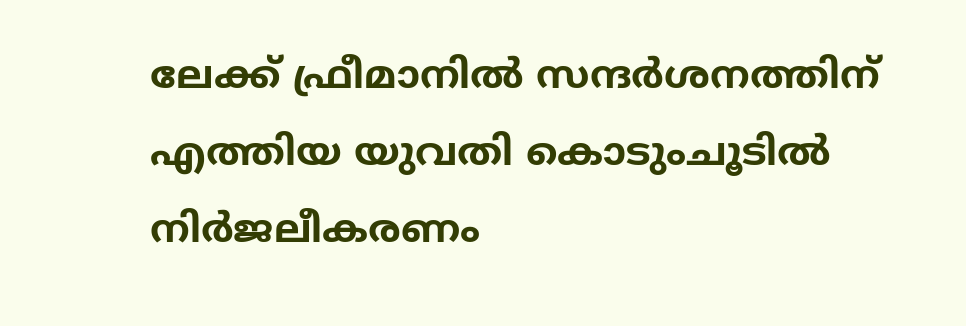ലേക്ക് ഫ്രീമാനില്‍ സന്ദര്‍ശനത്തിന് എത്തിയ യുവതി കൊടുംചൂടില്‍ നിര്‍ജലീകരണം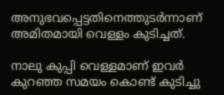അനുഭവപ്പെട്ടതിനെത്തുടര്‍ന്നാണ് അമിതമായി വെള്ളം കുടിച്ചത്.

നാലു കുപ്പി വെള്ളമാണ് ഇവര്‍ കുറഞ്ഞ സമയം കൊണ്ട് കുടിച്ചു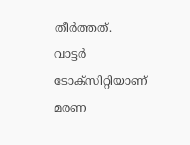തീര്‍ത്തത്. വാട്ടര്‍ ടോക്‌സിറ്റിയാണ് മരണ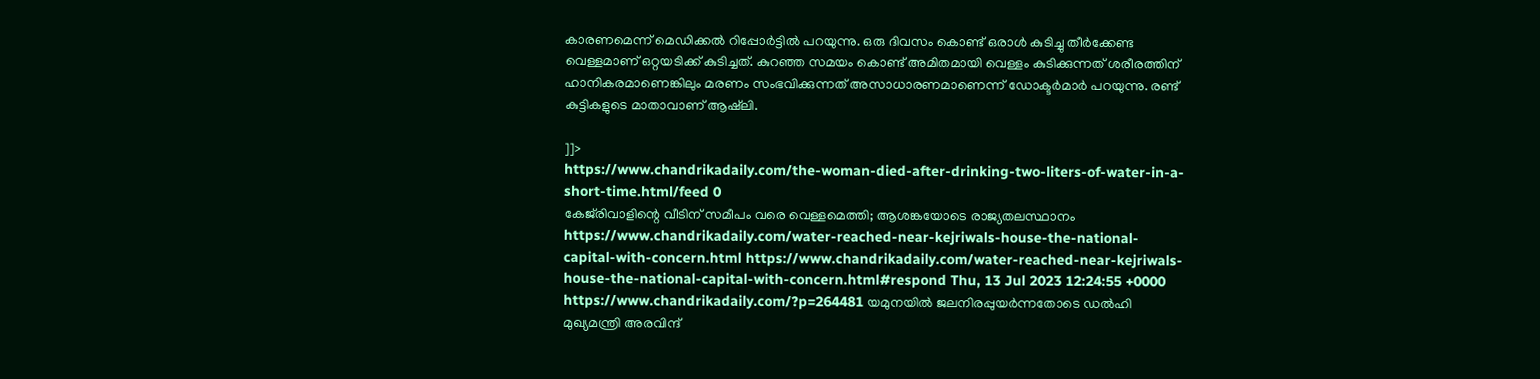കാരണമെന്ന് മെഡിക്കല്‍ റിപ്പോര്‍ട്ടില്‍ പറയുന്നു. ഒരു ദിവസം കൊണ്ട് ഒരാള്‍ കുടിച്ചു തീര്‍ക്കേണ്ട വെള്ളമാണ് ഒറ്റയടിക്ക് കുടിച്ചത്. കുറഞ്ഞ സമയം കൊണ്ട് അമിതമായി വെള്ളം കുടിക്കുന്നത് ശരീരത്തിന് ഹാനികരമാണെങ്കിലും മരണം സംഭവിക്കുന്നത് അസാധാരണമാണെന്ന് ഡോക്ടര്‍മാര്‍ പറയുന്നു. രണ്ട് കുട്ടികളുടെ മാതാവാണ് ആഷ്‌ലി.

]]>
https://www.chandrikadaily.com/the-woman-died-after-drinking-two-liters-of-water-in-a-short-time.html/feed 0
കേജ്‌രിവാളിന്റെ വീടിന് സമീപം വരെ വെള്ളമെത്തി; ആശങ്കയോടെ രാജ്യതലസ്ഥാനം https://www.chandrikadaily.com/water-reached-near-kejriwals-house-the-national-capital-with-concern.html https://www.chandrikadaily.com/water-reached-near-kejriwals-house-the-national-capital-with-concern.html#respond Thu, 13 Jul 2023 12:24:55 +0000 https://www.chandrikadaily.com/?p=264481 യമുനയില്‍ ജലനിരപ്പുയര്‍ന്നതോടെ ഡല്‍ഹി മുഖ്യമന്ത്രി അരവിന്ദ്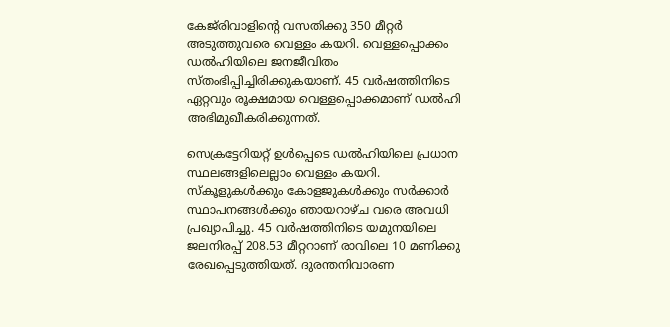കേജ്‌രിവാളിന്റെ വസതിക്കു 350 മീറ്റര്‍ അടുത്തുവരെ വെള്ളം കയറി. വെള്ളപ്പൊക്കം ഡല്‍ഹിയിലെ ജനജീവിതം സ്തംഭിപ്പിച്ചിരിക്കുകയാണ്. 45 വര്‍ഷത്തിനിടെ ഏറ്റവും രൂക്ഷമായ വെള്ളപ്പൊക്കമാണ് ഡല്‍ഹി അഭിമുഖീകരിക്കുന്നത്.

സെക്രട്ടേറിയറ്റ് ഉള്‍പ്പെടെ ഡല്‍ഹിയിലെ പ്രധാന സ്ഥലങ്ങളിലെല്ലാം വെള്ളം കയറി. സ്‌കൂളുകള്‍ക്കും കോളജുകള്‍ക്കും സര്‍ക്കാര്‍ സ്ഥാപനങ്ങള്‍ക്കും ഞായറാഴ്ച വരെ അവധി പ്രഖ്യാപിച്ചു. 45 വര്‍ഷത്തിനിടെ യമുനയിലെ ജലനിരപ്പ് 208.53 മീറ്ററാണ് രാവിലെ 10 മണിക്കു രേഖപ്പെടുത്തിയത്. ദുരന്തനിവാരണ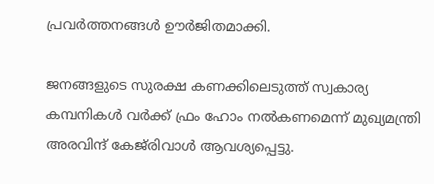പ്രവര്‍ത്തനങ്ങള്‍ ഊര്‍ജിതമാക്കി.

ജനങ്ങളുടെ സുരക്ഷ കണക്കിലെടുത്ത് സ്വകാര്യ കമ്പനികള്‍ വര്‍ക്ക് ഫ്രം ഹോം നല്‍കണമെന്ന് മുഖ്യമന്ത്രി അരവിന്ദ് കേജ്‌രിവാള്‍ ആവശ്യപ്പെട്ടു.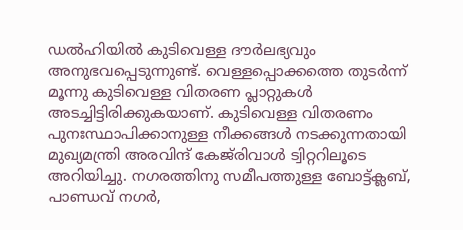ഡല്‍ഹിയില്‍ കുടിവെള്ള ദൗര്‍ലഭ്യവും അനുഭവപ്പെടുന്നുണ്ട്. വെള്ളപ്പൊക്കത്തെ തുടര്‍ന്ന് മൂന്നു കുടിവെള്ള വിതരണ പ്ലാറ്റുകള്‍ അടച്ചിട്ടിരിക്കുകയാണ്. കുടിവെള്ള വിതരണം പുനഃസ്ഥാപിക്കാനുള്ള നീക്കങ്ങള്‍ നടക്കുന്നതായി മുഖ്യമന്ത്രി അരവിന്ദ് കേജ്‌രിവാള്‍ ട്വിറ്ററിലൂടെ അറിയിച്ചു. നഗരത്തിനു സമീപത്തുള്ള ബോട്ട്ക്ലബ്, പാണ്ഡവ് നഗര്‍,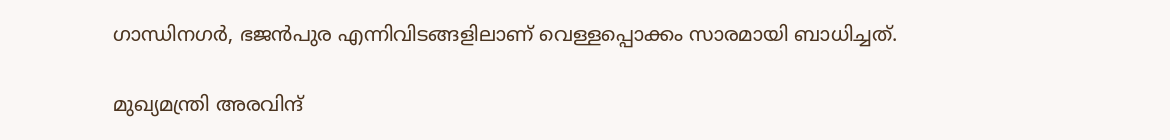ഗാന്ധിനഗര്‍, ഭജന്‍പുര എന്നിവിടങ്ങളിലാണ് വെള്ളപ്പൊക്കം സാരമായി ബാധിച്ചത്.

മുഖ്യമന്ത്രി അരവിന്ദ്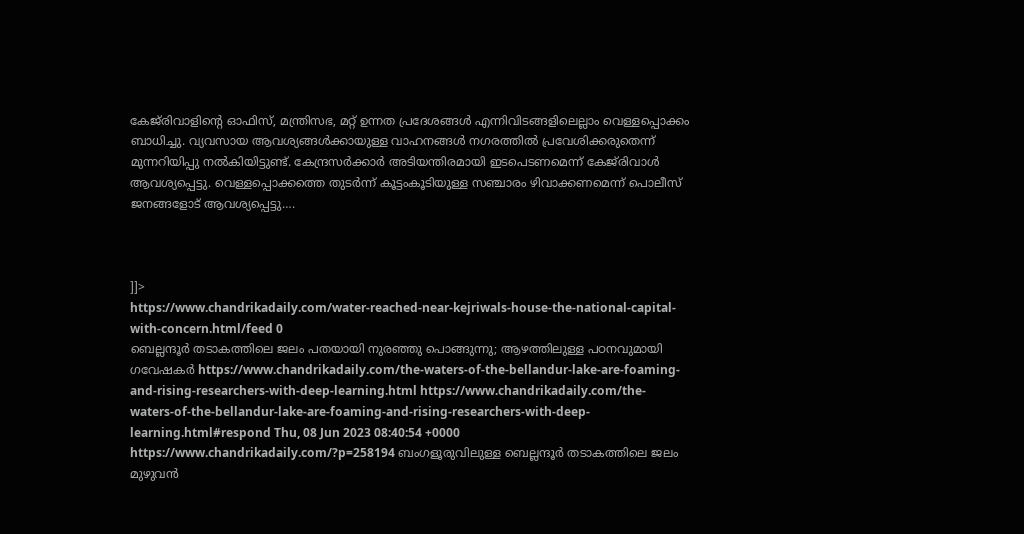കേജ്‌രിവാളിന്റെ ഓഫിസ്, മന്ത്രിസഭ, മറ്റ് ഉന്നത പ്രദേശങ്ങള്‍ എന്നിവിടങ്ങളിലെല്ലാം വെള്ളപ്പൊക്കം ബാധിച്ചു. വ്യവസായ ആവശ്യങ്ങള്‍ക്കായുള്ള വാഹനങ്ങള്‍ നഗരത്തില്‍ പ്രവേശിക്കരുതെന്ന് മുന്നറിയിപ്പു നല്‍കിയിട്ടുണ്ട്. കേന്ദ്രസര്‍ക്കാര്‍ അടിയന്തിരമായി ഇടപെടണമെന്ന് കേജ്‌രിവാള്‍ ആവശ്യപ്പെട്ടു. വെള്ളപ്പൊക്കത്തെ തുടര്‍ന്ന് കൂട്ടംകൂടിയുള്ള സഞ്ചാരം ഴിവാക്കണമെന്ന് പൊലീസ് ജനങ്ങളോട് ആവശ്യപ്പെട്ടു….



]]>
https://www.chandrikadaily.com/water-reached-near-kejriwals-house-the-national-capital-with-concern.html/feed 0
ബെല്ലന്ദൂര്‍ തടാകത്തിലെ ജലം പതയായി നുരഞ്ഞു പൊങ്ങുന്നു; ആഴത്തിലുള്ള പഠനവുമായി ഗവേഷകര്‍ https://www.chandrikadaily.com/the-waters-of-the-bellandur-lake-are-foaming-and-rising-researchers-with-deep-learning.html https://www.chandrikadaily.com/the-waters-of-the-bellandur-lake-are-foaming-and-rising-researchers-with-deep-learning.html#respond Thu, 08 Jun 2023 08:40:54 +0000 https://www.chandrikadaily.com/?p=258194 ബംഗളൂരുവിലുള്ള ബെല്ലന്ദൂര്‍ തടാകത്തിലെ ജലം മുഴുവന്‍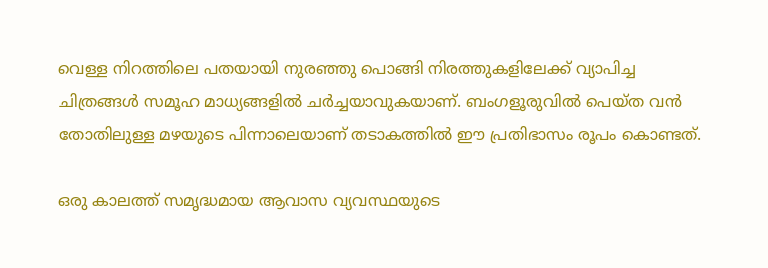വെള്ള നിറത്തിലെ പതയായി നുരഞ്ഞു പൊങ്ങി നിരത്തുകളിലേക്ക് വ്യാപിച്ച ചിത്രങ്ങള്‍ സമൂഹ മാധ്യങ്ങളില്‍ ചര്‍ച്ചയാവുകയാണ്. ബംഗളൂരുവില്‍ പെയ്ത വന്‍ തോതിലുള്ള മഴയുടെ പിന്നാലെയാണ് തടാകത്തില്‍ ഈ പ്രതിഭാസം രൂപം കൊണ്ടത്.

ഒരു കാലത്ത് സമൃദ്ധമായ ആവാസ വ്യവസ്ഥയുടെ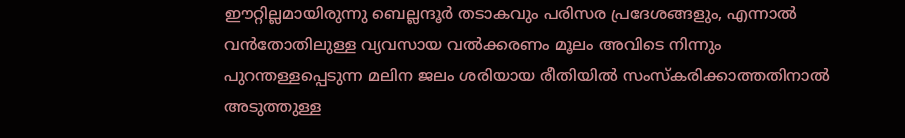ഈറ്റില്ലമായിരുന്നു ബെല്ലന്ദൂര്‍ തടാകവും പരിസര പ്രദേശങ്ങളും, എന്നാല്‍ വന്‍തോതിലുള്ള വ്യവസായ വല്‍ക്കരണം മൂലം അവിടെ നിന്നും പുറന്തള്ളപ്പെടുന്ന മലിന ജലം ശരിയായ രീതിയില്‍ സംസ്‌കരിക്കാത്തതിനാല്‍ അടുത്തുള്ള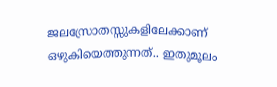ജലസ്രോതസ്സുകളിലേക്കാണ് ഒഴുകിയെത്തുന്നത്.. ഇതുമൂലം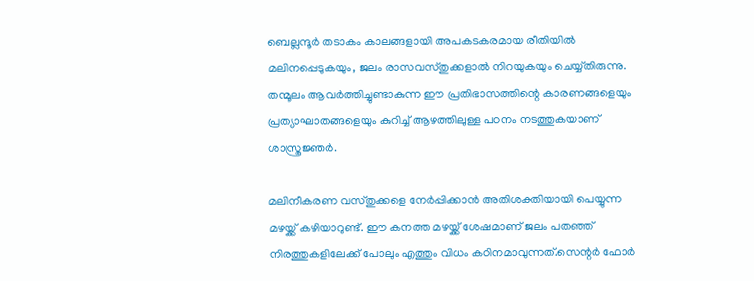ബെല്ലന്ദൂര്‍ തടാകം കാലങ്ങളായി അപകടകരമായ രീതിയില്‍ മലിനപ്പെടുകയും, ജലം രാസവസ്തുക്കളാല്‍ നിറയുകയും ചെയ്യ്തിരുന്നു. തന്മൂലം ആവര്‍ത്തിച്ചുണ്ടാകുന്ന ഈ പ്രതിഭാസത്തിന്റെ കാരണങ്ങളെയും പ്രത്യാഘാതങ്ങളെയും കുറിച്ച് ആഴത്തിലുള്ള പഠനം നടത്തുകയാണ് ശാസ്ത്രജ്ഞര്‍.

മലിനീകരണ വസ്തുക്കളെ നേര്‍പ്പിക്കാന്‍ അതിശക്തിയായി പെയ്യുന്ന മഴയ്ക്ക് കഴിയാറുണ്ട്. ഈ കനത്ത മഴയ്ക്ക് ശേഷമാണ് ജലം പതഞ്ഞ് നിരത്തുകളിലേക്ക് പോലും എത്തും വിധം കഠിനമാവുന്നത്.സെന്റര്‍ ഫോര്‍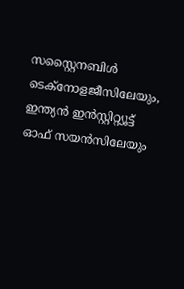സസ്റ്റൈനബിള്‍ ടെക്നോളജീസിലേയും, ഇന്ത്യന്‍ ഇന്‍സ്റ്റിറ്റ്യൂട്ട് ഓഫ് സയന്‍സിലേയും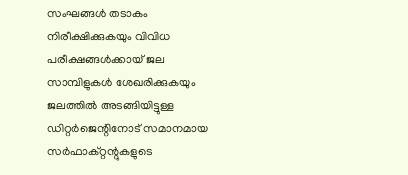സംഘങ്ങള്‍ തടാകം നിരീക്ഷിക്കുകയും വിവിധ പരീക്ഷങ്ങള്‍ക്കായ് ജല സാമ്പിളുകള്‍ ശേഖരിക്കുകയും ജലത്തില്‍ അടങ്ങിയിട്ടുള്ള ഡിറ്റര്‍ജെന്റിനോട് സമാനമായ സര്‍ഫാക്റ്റന്റുകളുടെ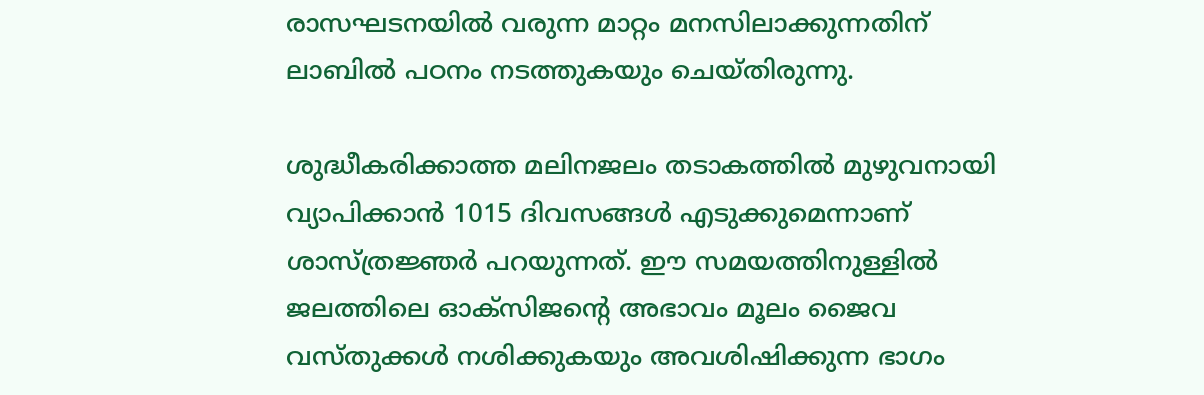രാസഘടനയില്‍ വരുന്ന മാറ്റം മനസിലാക്കുന്നതിന് ലാബില്‍ പഠനം നടത്തുകയും ചെയ്തിരുന്നു.

ശുദ്ധീകരിക്കാത്ത മലിനജലം തടാകത്തില്‍ മുഴുവനായി വ്യാപിക്കാന്‍ 1015 ദിവസങ്ങള്‍ എടുക്കുമെന്നാണ് ശാസ്ത്രജ്ഞര്‍ പറയുന്നത്. ഈ സമയത്തിനുള്ളില്‍ ജലത്തിലെ ഓക്സിജന്റെ അഭാവം മൂലം ജൈവ വസ്തുക്കള്‍ നശിക്കുകയും അവശിഷിക്കുന്ന ഭാഗം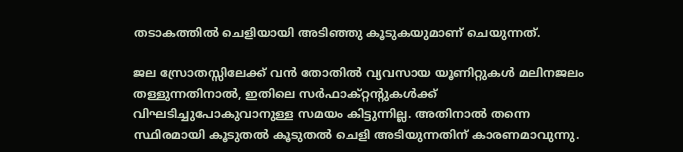തടാകത്തില്‍ ചെളിയായി അടിഞ്ഞു കൂടുകയുമാണ് ചെയുന്നത്.

ജല സ്രോതസ്സിലേക്ക് വന്‍ തോതില്‍ വ്യവസായ യൂണിറ്റുകള്‍ മലിനജലം തള്ളുന്നതിനാല്‍, ഇതിലെ സര്‍ഫാക്റ്റന്റുകള്‍ക്ക് വിഘടിച്ചുപോകുവാനുള്ള സമയം കിട്ടുന്നില്ല. അതിനാല്‍ തന്നെ സ്ഥിരമായി കൂടുതല്‍ കൂടുതല്‍ ചെളി അടിയുന്നതിന് കാരണമാവുന്നു.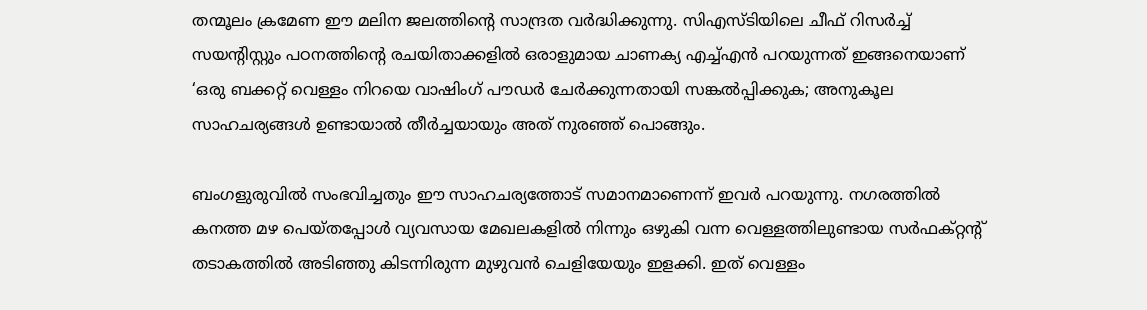തന്മൂലം ക്രമേണ ഈ മലിന ജലത്തിന്റെ സാന്ദ്രത വര്‍ദ്ധിക്കുന്നു. സിഎസ്ടിയിലെ ചീഫ് റിസര്‍ച്ച് സയന്റിസ്റ്റും പഠനത്തിന്റെ രചയിതാക്കളില്‍ ഒരാളുമായ ചാണക്യ എച്ച്എന്‍ പറയുന്നത് ഇങ്ങനെയാണ് ‘ഒരു ബക്കറ്റ് വെള്ളം നിറയെ വാഷിംഗ് പൗഡര്‍ ചേര്‍ക്കുന്നതായി സങ്കല്‍പ്പിക്കുക; അനുകൂല സാഹചര്യങ്ങള്‍ ഉണ്ടായാല്‍ തീര്‍ച്ചയായും അത് നുരഞ്ഞ് പൊങ്ങും.

ബംഗളുരുവില്‍ സംഭവിച്ചതും ഈ സാഹചര്യത്തോട് സമാനമാണെന്ന് ഇവര്‍ പറയുന്നു. നഗരത്തില്‍ കനത്ത മഴ പെയ്തപ്പോള്‍ വ്യവസായ മേഖലകളില്‍ നിന്നും ഒഴുകി വന്ന വെള്ളത്തിലുണ്ടായ സര്‍ഫക്റ്റന്റ് തടാകത്തില്‍ അടിഞ്ഞു കിടന്നിരുന്ന മുഴുവന്‍ ചെളിയേയും ഇളക്കി. ഇത് വെള്ളം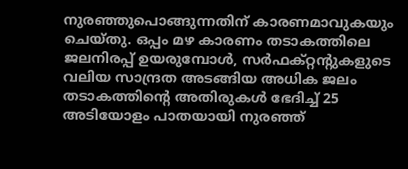നുരഞ്ഞുപൊങ്ങുന്നതിന് കാരണമാവുകയും ചെയ്തു. ഒപ്പം മഴ കാരണം തടാകത്തിലെ ജലനിരപ്പ് ഉയരുമ്പോള്‍, സര്‍ഫക്റ്റന്റുകളുടെ വലിയ സാന്ദ്രത അടങ്ങിയ അധിക ജലം തടാകത്തിന്റെ അതിരുകള്‍ ഭേദിച്ച് 25 അടിയോളം പാതയായി നുരഞ്ഞ്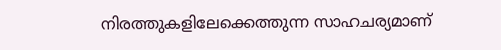നിരത്തുകളിലേക്കെത്തുന്ന സാഹചര്യമാണ്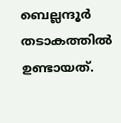ബെല്ലന്ദൂര്‍ തടാകത്തില്‍ ഉണ്ടായത്.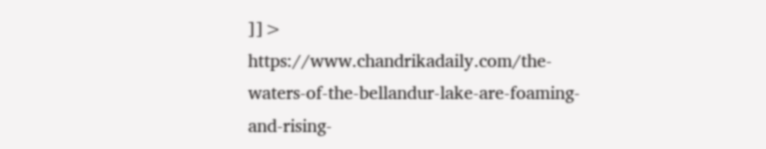]]>
https://www.chandrikadaily.com/the-waters-of-the-bellandur-lake-are-foaming-and-rising-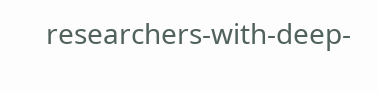researchers-with-deep-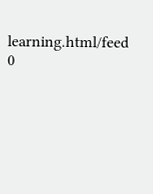learning.html/feed 0